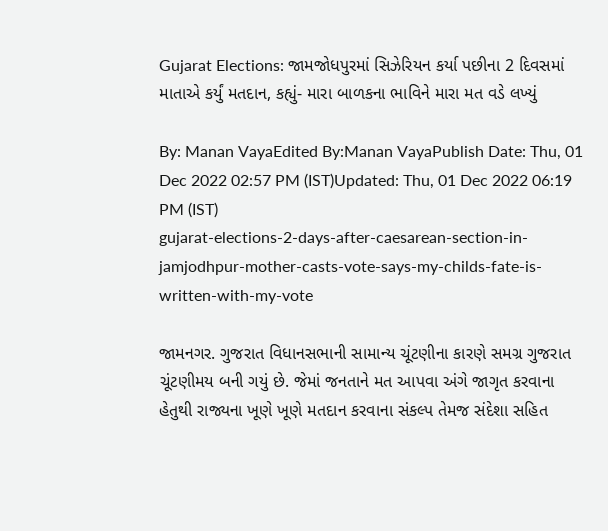Gujarat Elections: જામજોધપુરમાં સિઝેરિયન કર્યા પછીના 2 દિવસમાં માતાએ કર્યું મતદાન, કહ્યું- મારા બાળકના ભાવિને મારા મત વડે લખ્યું

By: Manan VayaEdited By:Manan VayaPublish Date: Thu, 01 Dec 2022 02:57 PM (IST)Updated: Thu, 01 Dec 2022 06:19 PM (IST)
gujarat-elections-2-days-after-caesarean-section-in-jamjodhpur-mother-casts-vote-says-my-childs-fate-is-written-with-my-vote

જામનગર. ગુજરાત વિધાનસભાની સામાન્ય ચૂંટણીના કારણે સમગ્ર ગુજરાત ચૂંટણીમય બની ગયું છે. જેમાં જનતાને મત આપવા અંગે જાગૃત કરવાના હેતુથી રાજ્યના ખૂણે ખૂણે મતદાન કરવાના સંકલ્પ તેમજ સંદેશા સહિત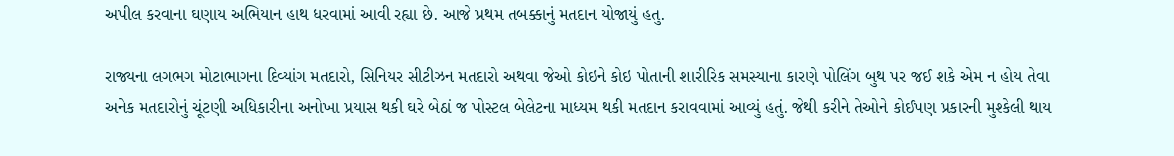અપીલ કરવાના ઘણાય અભિયાન હાથ ધરવામાં આવી રહ્યા છે. આજે પ્રથમ તબક્કાનું મતદાન યોજાયું હતુ.

રાજ્યના લગભગ મોટાભાગના દિવ્યાંગ મતદારો, સિનિયર સીટીઝન મતદારો અથવા જેઓ કોઇને કોઇ પોતાની શારીરિક સમસ્યાના કારણે પોલિંગ બુથ પર જઈ શકે એમ ન હોય તેવા અનેક મતદારોનું ચૂંટણી અધિકારીના અનોખા પ્રયાસ થકી ઘરે બેઠાં જ પોસ્ટલ બેલેટના માધ્યમ થકી મતદાન કરાવવામાં આવ્યું હતું. જેથી કરીને તેઓને કોઈપણ પ્રકારની મુશ્કેલી થાય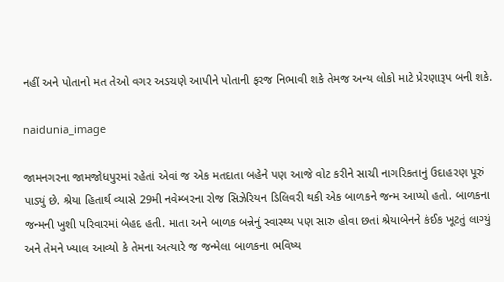નહીં અને પોતાનો મત તેઓ વગર અડચણે આપીને પોતાની ફરજ નિભાવી શકે તેમજ અન્ય લોકો માટે પ્રેરણારૂપ બની શકે.

naidunia_image

જામનગરના જામજોધપુરમાં રહેતાં એવાં જ એક મતદાતા બહેને પણ આજે વોટ કરીને સાચી નાગરિકતાનું ઉદાહરણ પૂરું પાડ્યું છે. શ્રેયા હિતાર્થ વ્યાસે 29મી નવેમ્બરના રોજ સિઝેરિયન ડિલિવરી થકી એક બાળકને જન્મ આપ્યો હતો. બાળકના જન્મની ખુશી પરિવારમાં બેહદ હતી. માતા અને બાળક બન્નેનું સ્વાસ્થ્ય પણ સારુ હોવા છતાં શ્રેયાબેનને કંઈક ખૂટતું લાગ્યું અને તેમને ખ્યાલ આવ્યો કે તેમના અત્યારે જ જન્મેલા બાળકના ભવિષ્ય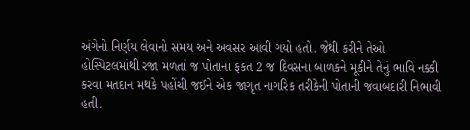અંગેનો નિર્ણય લેવાનો સમય અને અવસર આવી ગયો હતો. જેથી કરીને તેઓ હોસ્પિટલમાંથી રજા મળતાં જ પોતાના ફકત 2 જ દિવસના બાળકને મૂકીને તેનું ભાવિ નક્કી કરવા મતદાન મથકે પહોંચી જઈને એક જાગૃત નાગરિક તરીકેની પોતાની જવાબદારી નિભાવી હતી.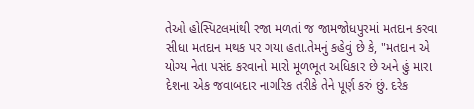તેઓ હોસ્પિટલમાંથી રજા મળતાં જ જામજોધપુરમાં મતદાન કરવા સીધા મતદાન મથક પર ગયા હતા.તેમનું કહેવું છે કે, "મતદાન એ યોગ્ય નેતા પસંદ કરવાનો મારો મૂળભૂત અધિકાર છે અને હું મારા દેશના એક જવાબદાર નાગરિક તરીકે તેને પૂર્ણ કરું છું. દરેક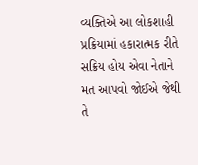વ્યક્તિએ આ લોકશાહી પ્રક્રિયામાં હકારાત્મક રીતે સક્રિય હોય એવા નેતાને મત આપવો જોઈએ જેથી તે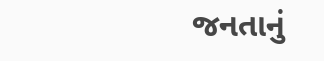જનતાનું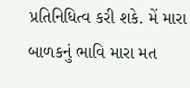પ્રતિનિધિત્વ કરી શકે. મેં મારા બાળકનું ભાવિ મારા મત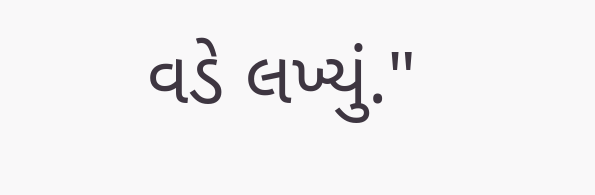વડે લખ્યું."